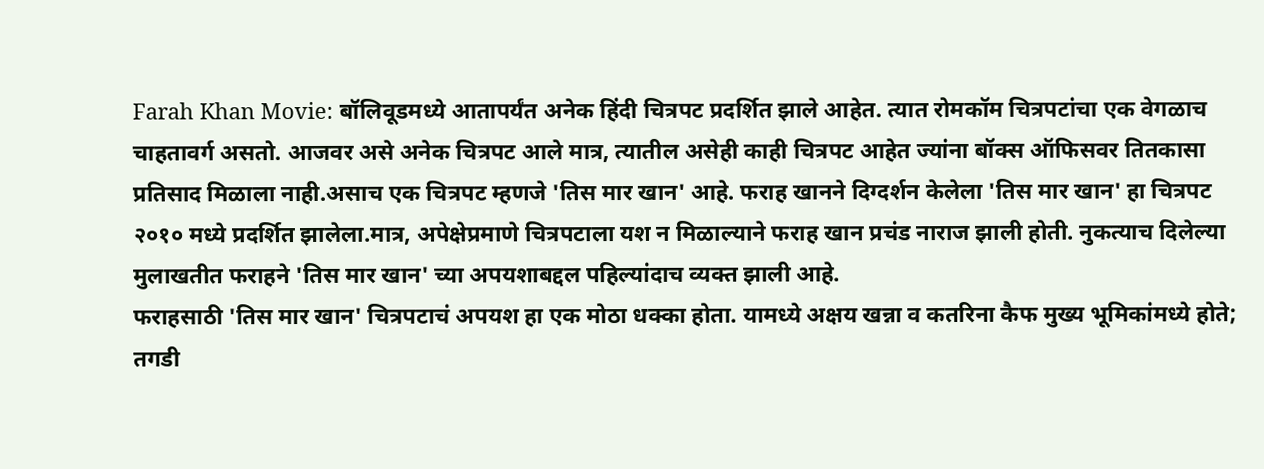Farah Khan Movie: बॉलिवूडमध्ये आतापर्यंत अनेक हिंदी चित्रपट प्रदर्शित झाले आहेत. त्यात रोमकॉम चित्रपटांचा एक वेगळाच चाहतावर्ग असतो. आजवर असे अनेक चित्रपट आले मात्र, त्यातील असेही काही चित्रपट आहेत ज्यांना बॉक्स ऑफिसवर तितकासा प्रतिसाद मिळाला नाही.असाच एक चित्रपट म्हणजे 'तिस मार खान' आहे. फराह खानने दिग्दर्शन केलेला 'तिस मार खान' हा चित्रपट २०१० मध्ये प्रदर्शित झालेला.मात्र, अपेक्षेप्रमाणे चित्रपटाला यश न मिळाल्याने फराह खान प्रचंड नाराज झाली होती. नुकत्याच दिलेल्या मुलाखतीत फराहने 'तिस मार खान' च्या अपयशाबद्दल पहिल्यांदाच व्यक्त झाली आहे.
फराहसाठी 'तिस मार खान' चित्रपटाचं अपयश हा एक मोठा धक्का होता. यामध्ये अक्षय खन्ना व कतरिना कैफ मुख्य भूमिकांमध्ये होते; तगडी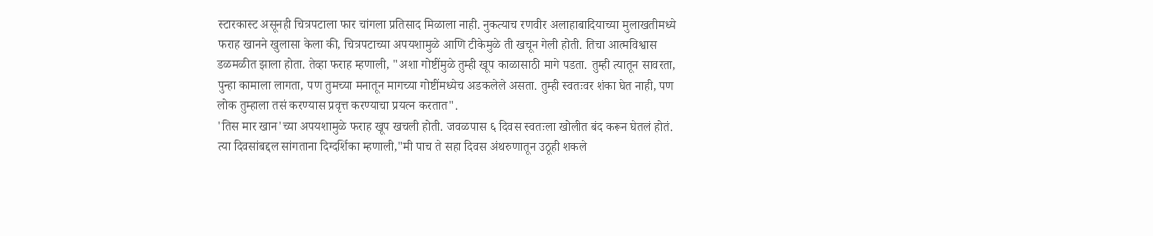स्टारकास्ट असूनही चित्रपटाला फार चांगला प्रतिसाद मिळाला नाही. नुकत्याच रणवीर अलाहाबादियाच्या मुलाखतीमध्ये फराह खानने खुलासा केला की, चित्रपटाच्या अपयशामुळे आणि टीकेमुळे ती खचून गेली होती. तिचा आत्मविश्वास डळमळीत झाला होता. तेव्हा फराह म्हणाली, "अशा गोष्टींमुळे तुम्ही खूप काळासाठी मागे पडता. तुम्ही त्यातून सावरता, पुन्हा कामाला लागता, पण तुमच्या मनातून मागच्या गोष्टींमध्येच अडकलेले असता. तुम्ही स्वतःवर शंका घेत नाही, पण लोक तुम्हाला तसं करण्यास प्रवृत्त करण्याचा प्रयत्न करतात".
'तिस मार खान'च्या अपयशामुळे फराह खूप खचली होती. जवळपास ६ दिवस स्वतःला खोलीत बंद करून घेतलं होतं. त्या दिवसांबद्दल सांगताना दिग्दर्शिका म्हणाली,"मी पाच ते सहा दिवस अंथरुणातून उठूही शकले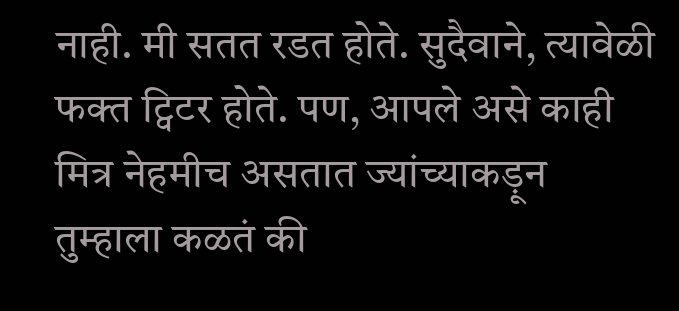नाही. मी सतत रडत होते. सुदैवाने, त्यावेळी फक्त ट्विटर होते. पण, आपले असे काही मित्र नेहमीच असतात ज्यांच्याकड़ून तुम्हाला कळतं की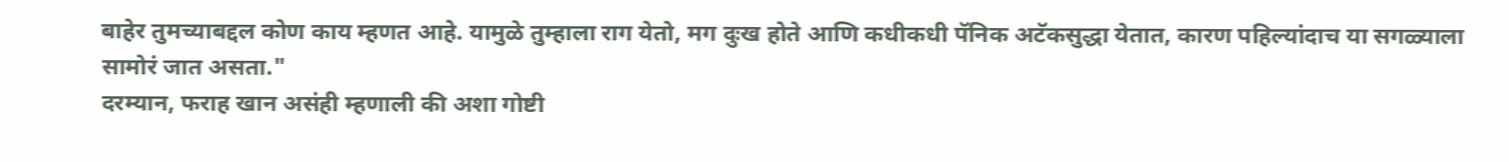बाहेर तुमच्याबद्दल कोण काय म्हणत आहे. यामुळे तुम्हाला राग येतो, मग दुःख होते आणि कधीकधी पॅनिक अटॅकसुद्धा येतात, कारण पहिल्यांदाच या सगळ्याला सामोरं जात असता."
दरम्यान, फराह खान असंही म्हणाली की अशा गोष्टी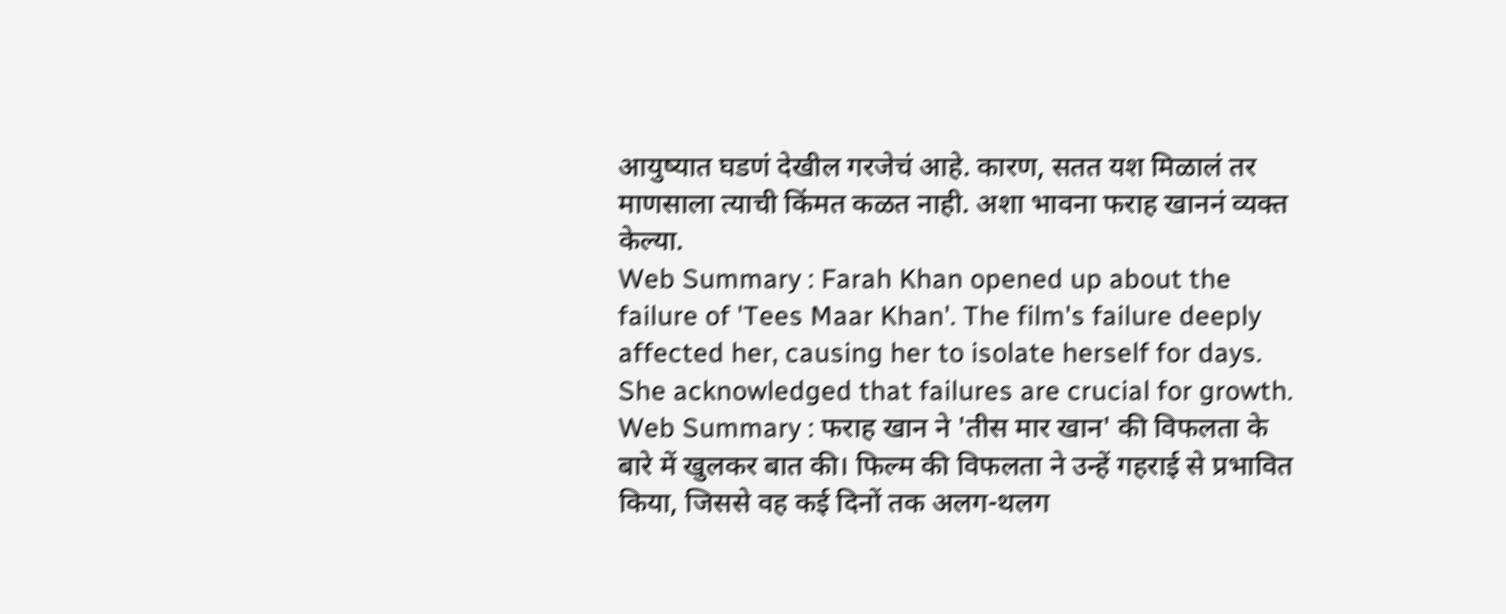आयुष्यात घडणं देखील गरजेचं आहे. कारण, सतत यश मिळालं तर माणसाला त्याची किंमत कळत नाही. अशा भावना फराह खाननं व्यक्त केल्या.
Web Summary : Farah Khan opened up about the failure of 'Tees Maar Khan'. The film's failure deeply affected her, causing her to isolate herself for days. She acknowledged that failures are crucial for growth.
Web Summary : फराह खान ने 'तीस मार खान' की विफलता के बारे में खुलकर बात की। फिल्म की विफलता ने उन्हें गहराई से प्रभावित किया, जिससे वह कई दिनों तक अलग-थलग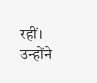रहीं। उन्होंने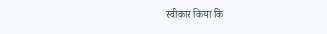स्वीकार किया कि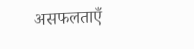असफलताएँ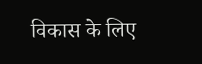विकास के लिए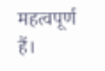महत्वपूर्ण हैं।